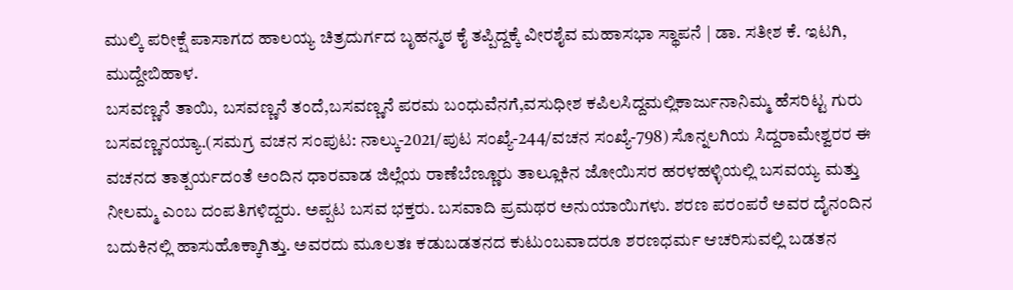ಮುಲ್ಕಿ ಪರೀಕ್ಷೆ ಪಾಸಾಗದ ಹಾಲಯ್ಯ ಚಿತ್ರದುರ್ಗದ ಬೃಹನ್ಮಠ ಕೈ ತಪ್ಪಿದ್ದಕ್ಕೆ ವೀರಶೈವ ಮಹಾಸಭಾ ಸ್ಥಾಪನೆ | ಡಾ. ಸತೀಶ ಕೆ. ಇಟಗಿ, ಮುದ್ದೇಬಿಹಾಳ.
ಬಸವಣ್ಣನೆ ತಾಯಿ, ಬಸವಣ್ಣನೆ ತಂದೆ,ಬಸವಣ್ಣನೆ ಪರಮ ಬಂಧುವೆನಗೆ,ವಸುಧೀಶ ಕಪಿಲಸಿದ್ದಮಲ್ಲಿಕಾರ್ಜುನಾನಿಮ್ಮ ಹೆಸರಿಟ್ಟ ಗುರು ಬಸವಣ್ಣನಯ್ಯಾ.(ಸಮಗ್ರ ವಚನ ಸಂಪುಟ: ನಾಲ್ಕು-2021/ಪುಟ ಸಂಖ್ಯೆ-244/ವಚನ ಸಂಖ್ಯೆ-798) ಸೊನ್ನಲಗಿಯ ಸಿದ್ದರಾಮೇಶ್ವರರ ಈ ವಚನದ ತಾತ್ಪರ್ಯದಂತೆ ಅಂದಿನ ಧಾರವಾಡ ಜಿಲ್ಲೆಯ ರಾಣೆಬೆಣ್ಣೂರು ತಾಲ್ಲೂಕಿನ ಜೋಯಿಸರ ಹರಳಹಳ್ಳಿಯಲ್ಲಿ ಬಸವಯ್ಯ ಮತ್ತು ನೀಲಮ್ಮ ಎಂಬ ದಂಪತಿಗಳಿದ್ದರು. ಅಪ್ಪಟ ಬಸವ ಭಕ್ತರು. ಬಸವಾದಿ ಪ್ರಮಥರ ಅನುಯಾಯಿಗಳು. ಶರಣ ಪರಂಪರೆ ಅವರ ದೈನಂದಿನ ಬದುಕಿನಲ್ಲಿ ಹಾಸುಹೊಕ್ಕಾಗಿತ್ತು. ಅವರದು ಮೂಲತಃ ಕಡುಬಡತನದ ಕುಟುಂಬವಾದರೂ ಶರಣಧರ್ಮ ಆಚರಿಸುವಲ್ಲಿ ಬಡತನ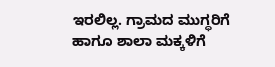ಇರಲಿಲ್ಲ. ಗ್ರಾಮದ ಮುಗ್ಧರಿಗೆ ಹಾಗೂ ಶಾಲಾ ಮಕ್ಕಳಿಗೆ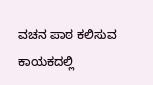ವಚನ ಪಾಠ ಕಲಿಸುವ ಕಾಯಕದಲ್ಲಿ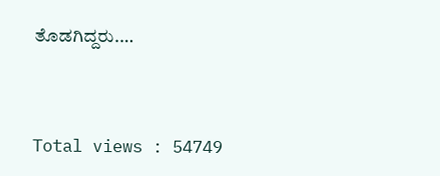ತೊಡಗಿದ್ದರು.…




Total views : 54749